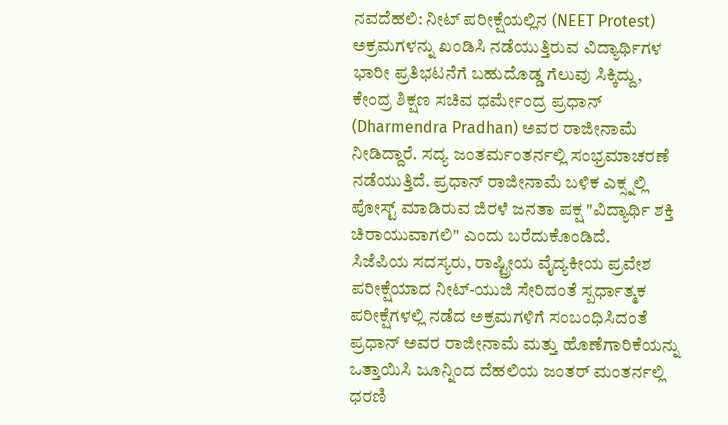ನವದೆಹಲಿ: ನೀಟ್ ಪರೀಕ್ಷೆಯಲ್ಲಿನ (NEET Protest) ಅಕ್ರಮಗಳನ್ನು ಖಂಡಿಸಿ ನಡೆಯುತ್ತಿರುವ ವಿದ್ಯಾರ್ಥಿಗಳ ಭಾರೀ ಪ್ರತಿಭಟನೆಗೆ ಬಹುದೊಡ್ಡ ಗೆಲುವು ಸಿಕ್ಕಿದ್ದು, ಕೇಂದ್ರ ಶಿಕ್ಷಣ ಸಚಿವ ಧರ್ಮೇಂದ್ರ ಪ್ರಧಾನ್ (Dharmendra Pradhan) ಅವರ ರಾಜೀನಾಮೆ ನೀಡಿದ್ದಾರೆ. ಸದ್ಯ ಜಂತರ್ಮಂತರ್ನಲ್ಲಿ ಸಂಭ್ರಮಾಚರಣೆ ನಡೆಯುತ್ತಿದೆ. ಪ್ರಧಾನ್ ರಾಜೀನಾಮೆ ಬಳಿಕ ಎಕ್ಸ್ನಲ್ಲಿ ಪೋಸ್ಟ್ ಮಾಡಿರುವ ಜಿರಳೆ ಜನತಾ ಪಕ್ಷ "ವಿದ್ಯಾರ್ಥಿ ಶಕ್ತಿ ಚಿರಾಯುವಾಗಲಿ" ಎಂದು ಬರೆದುಕೊಂಡಿದೆ.
ಸಿಜೆಪಿಯ ಸದಸ್ಯರು, ರಾಷ್ಟ್ರೀಯ ವೈದ್ಯಕೀಯ ಪ್ರವೇಶ ಪರೀಕ್ಷೆಯಾದ ನೀಟ್-ಯುಜಿ ಸೇರಿದಂತೆ ಸ್ಪರ್ಧಾತ್ಮಕ ಪರೀಕ್ಷೆಗಳಲ್ಲಿ ನಡೆದ ಅಕ್ರಮಗಳಿಗೆ ಸಂಬಂಧಿಸಿದಂತೆ ಪ್ರಧಾನ್ ಅವರ ರಾಜೀನಾಮೆ ಮತ್ತು ಹೊಣೆಗಾರಿಕೆಯನ್ನು ಒತ್ತಾಯಿಸಿ ಜೂನ್ನಿಂದ ದೆಹಲಿಯ ಜಂತರ್ ಮಂತರ್ನಲ್ಲಿ ಧರಣಿ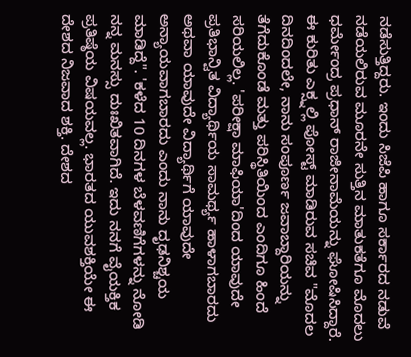ನಡೆಸುತ್ತಿದ್ದರು. ಇಂದು ಸಿಜೆಪಿ ಹಾಗೂ ಸರ್ಕಾರದ ನಡುವೆ ನಡೆಯಲಿರುವ ಮೂರನೇ ಸುತ್ತಿನ ಮಾತುಕತೆಗೂ ಮೊದಲು ಧರ್ಮೇಂದ್ರ ಪ್ರಧಾನ್ ರಾಜೀನಾಮೆಯನ್ನು ಘೋಷಿಸಿದ್ದಾರೆ.
ಈ ಕುರಿತು ಎಕ್ಸ್ನಲ್ಲಿ ಪೋಸ್ಟ್ ಮಾಡಿರುವ ಸಚಿವ "ಮೊದಲ ದಿನದಿಂದಲೇ, ನಾನು ಸಂಪೂರ್ಣ ಜವಾಬ್ದಾರಿಯನ್ನು ತೆಗೆದುಕೊಂಡೆ ಮತ್ತು ಪರಿಸ್ಥಿತಿಯಿಂದ ಎಂದಿಗೂ ಹಿಂದೆ ಸರಿಯಲಿಲ್ಲ. 'ಪರೀಕ್ಷಾ ಮಾಫಿಯಾ'ದಿಂದ ಯಾವುದೇ ಪ್ರತಿಭಾನ್ವಿತ ವಿದ್ಯಾರ್ಥಿಯ ಸಾಮರ್ಥ್ಯ ಹಾಳಾಗಬಾರದು ಅಥವಾ ಯಾವುದೇ ವಿದ್ಯಾರ್ಥಿಗೆ ಯಾವುದೇ ಅನ್ಯಾಯವಾಗಬಾರದು ಎಂದು ನಾನು ದೃಢನಿಶ್ಚಯ ಮಾಡಿದ್ದೆ". 'ಕಳೆದ 10 ದಿನಗಳ ಬೆಳವಣಿಗೆಗಳನ್ನು ನೋಡಿ ನನ್ನ ಮನಸ್ಸು ದುಃಖಿತವಾಗಿದೆ. ಇದು ನನಗೆ ವೈಯಕ್ತಿಕ ಪ್ರತಿಷ್ಠೆಯ ವಿಷಯವಲ್ಲ. ಭಾರತದ ಯುವಶಕ್ತಿಯೇ ಈ ದೇಶದ ನಿಜವಾದ ಶಕ್ತಿ. ದೇಶದ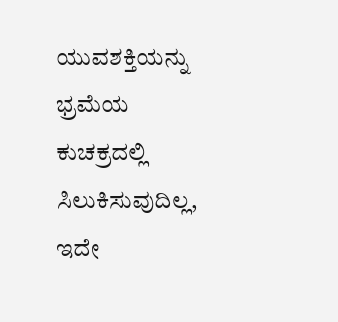ಯುವಶಕ್ತಿಯನ್ನು ಭ್ರಮೆಯ ಕುಚಕ್ರದಲ್ಲಿ ಸಿಲುಕಿಸುವುದಿಲ್ಲ, ಇದೇ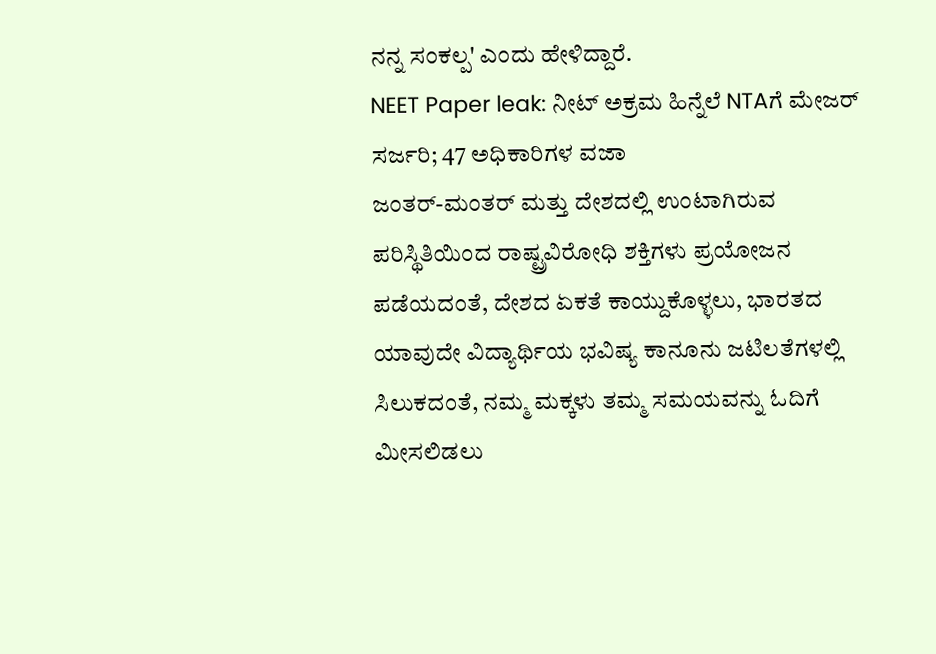ನನ್ನ ಸಂಕಲ್ಪ' ಎಂದು ಹೇಳಿದ್ದಾರೆ.
NEET Paper leak: ನೀಟ್ ಅಕ್ರಮ ಹಿನ್ನೆಲೆ NTAಗೆ ಮೇಜರ್ ಸರ್ಜರಿ; 47 ಅಧಿಕಾರಿಗಳ ವಜಾ
ಜಂತರ್-ಮಂತರ್ ಮತ್ತು ದೇಶದಲ್ಲಿ ಉಂಟಾಗಿರುವ ಪರಿಸ್ಥಿತಿಯಿಂದ ರಾಷ್ಟ್ರವಿರೋಧಿ ಶಕ್ತಿಗಳು ಪ್ರಯೋಜನ ಪಡೆಯದಂತೆ, ದೇಶದ ಏಕತೆ ಕಾಯ್ದುಕೊಳ್ಳಲು, ಭಾರತದ ಯಾವುದೇ ವಿದ್ಯಾರ್ಥಿಯ ಭವಿಷ್ಯ ಕಾನೂನು ಜಟಿಲತೆಗಳಲ್ಲಿ ಸಿಲುಕದಂತೆ, ನಮ್ಮ ಮಕ್ಕಳು ತಮ್ಮ ಸಮಯವನ್ನು ಓದಿಗೆ ಮೀಸಲಿಡಲು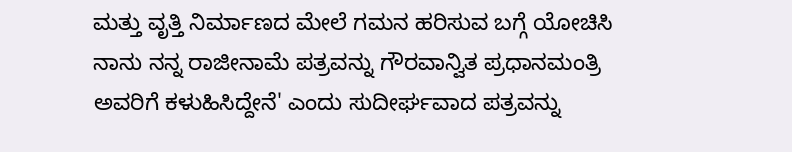ಮತ್ತು ವೃತ್ತಿ ನಿರ್ಮಾಣದ ಮೇಲೆ ಗಮನ ಹರಿಸುವ ಬಗ್ಗೆ ಯೋಚಿಸಿ ನಾನು ನನ್ನ ರಾಜೀನಾಮೆ ಪತ್ರವನ್ನು ಗೌರವಾನ್ವಿತ ಪ್ರಧಾನಮಂತ್ರಿ ಅವರಿಗೆ ಕಳುಹಿಸಿದ್ದೇನೆ' ಎಂದು ಸುದೀರ್ಘವಾದ ಪತ್ರವನ್ನು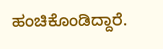ಹಂಚಿಕೊಂಡಿದ್ದಾರೆ.